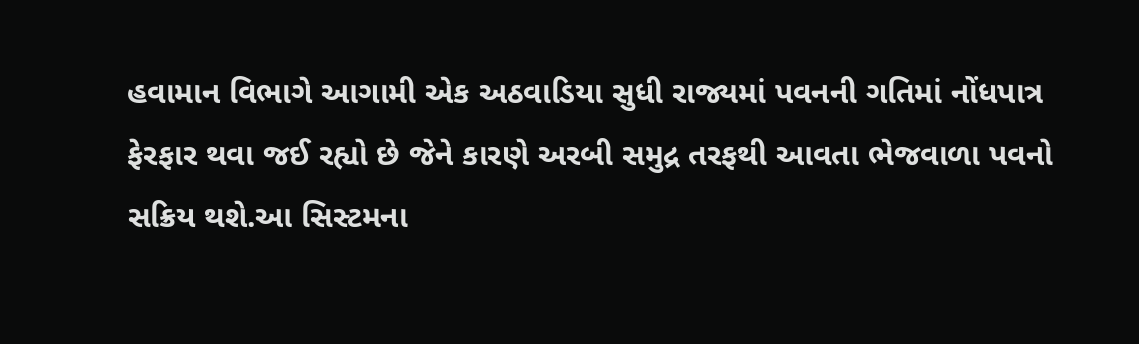હવામાન વિભાગે આગામી એક અઠવાડિયા સુધી રાજ્યમાં પવનની ગતિમાં નોંધપાત્ર ફેરફાર થવા જઈ રહ્યો છે જેને કારણે અરબી સમુદ્ર તરફથી આવતા ભેજવાળા પવનો સક્રિય થશે.આ સિસ્ટમના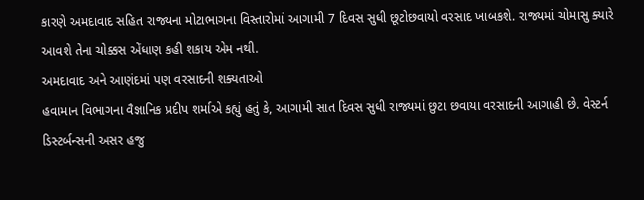કારણે અમદાવાદ સહિત રાજ્યના મોટાભાગના વિસ્તારોમાં આગામી 7 દિવસ સુધી છૂટોછવાયો વરસાદ ખાબકશે. રાજ્યમાં ચોમાસુ ક્યારે આવશે તેના ચોક્કસ એંધાણ કહી શકાય એમ નથી.
અમદાવાદ અને આણંદમાં પણ વરસાદની શક્યતાઓ
હવામાન વિભાગના વૈજ્ઞાનિક પ્રદીપ શર્માએ કહ્યું હતું કે, આગામી સાત દિવસ સુધી રાજ્યમાં છુટા છવાયા વરસાદની આગાહી છે. વેસ્ટર્ન ડિસ્ટર્બન્સની અસર હજુ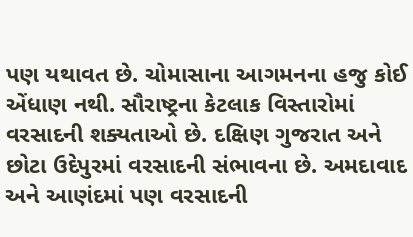પણ યથાવત છે. ચોમાસાના આગમનના હજુ કોઈ એંધાણ નથી. સૌરાષ્ટ્રના કેટલાક વિસ્તારોમાં વરસાદની શક્યતાઓ છે. દક્ષિણ ગુજરાત અને છોટા ઉદેપુરમાં વરસાદની સંભાવના છે. અમદાવાદ અને આણંદમાં પણ વરસાદની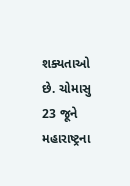શક્યતાઓ છે. ચોમાસુ 23 જૂને મહારાષ્ટ્રના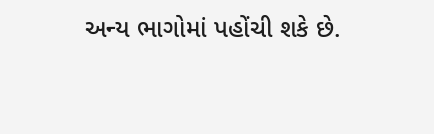અન્ય ભાગોમાં પહોંચી શકે છે.